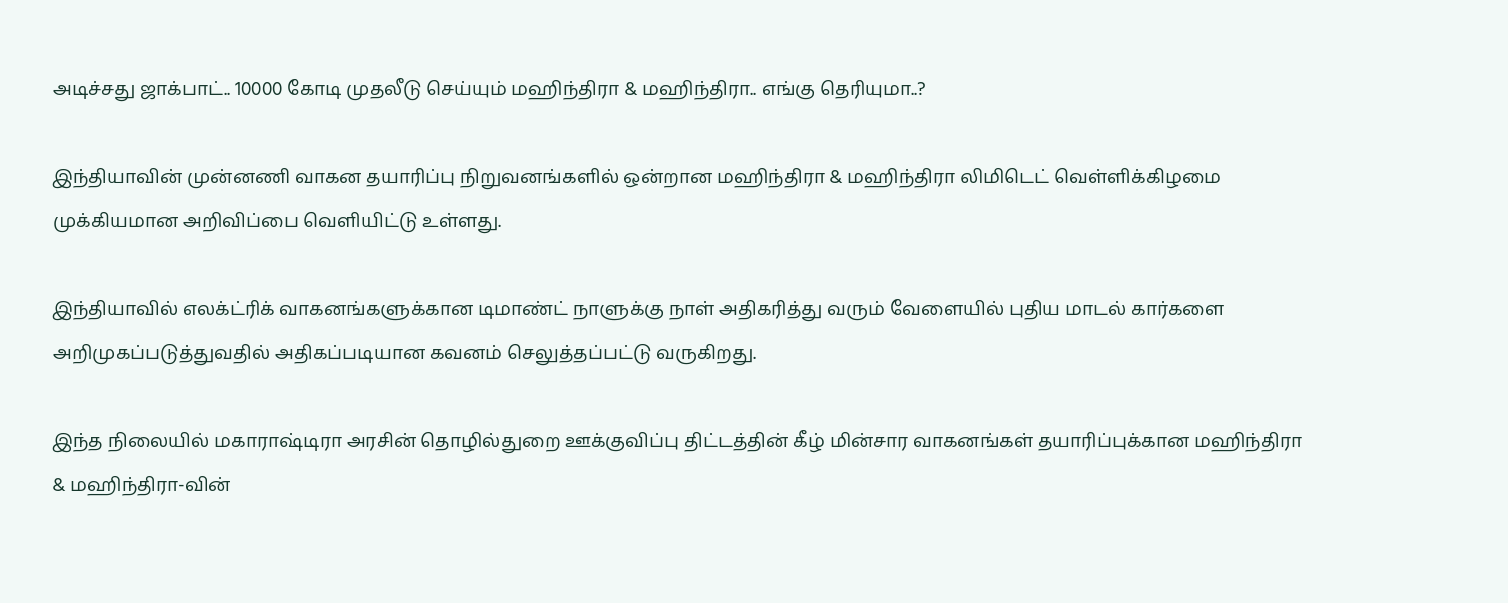அடிச்சது ஜாக்பாட்.. 10000 கோடி முதலீடு செய்யும் மஹிந்திரா & மஹிந்திரா.. எங்கு தெரியுமா..?

இந்தியாவின் முன்னணி வாகன தயாரிப்பு நிறுவனங்களில் ஒன்றான மஹிந்திரா & மஹிந்திரா லிமிடெட் வெள்ளிக்கிழமை முக்கியமான அறிவிப்பை வெளியிட்டு உள்ளது.

இந்தியாவில் எலக்ட்ரிக் வாகனங்களுக்கான டிமாண்ட் நாளுக்கு நாள் அதிகரித்து வரும் வேளையில் புதிய மாடல் கார்களை அறிமுகப்படுத்துவதில் அதிகப்படியான கவனம் செலுத்தப்பட்டு வருகிறது.

இந்த நிலையில் மகாராஷ்டிரா அரசின் தொழில்துறை ஊக்குவிப்பு திட்டத்தின் கீழ் மின்சார வாகனங்கள் தயாரிப்புக்கான மஹிந்திரா & மஹிந்திரா-வின்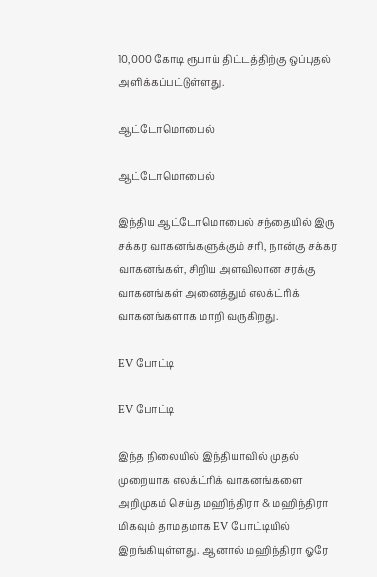10,000 கோடி ரூபாய் திட்டத்திற்கு ஒப்புதல் அளிக்கப்பட்டுள்ளது.

ஆட்டோமொபைல்

ஆட்டோமொபைல்

இந்திய ஆட்டோமொபைல் சந்தையில் இரு சக்கர வாகனங்களுக்கும் சரி, நான்கு சக்கர வாகனங்கள், சிறிய அளவிலான சரக்கு வாகனங்கள் அனைத்தும் எலக்ட்ரிக் வாகனங்களாக மாறி வருகிறது.

EV போட்டி

EV போட்டி

இந்த நிலையில் இந்தியாவில் முதல் முறையாக எலக்ட்ரிக் வாகனங்களை அறிமுகம் செய்த மஹிந்திரா & மஹிந்திரா மிகவும் தாமதமாக EV போட்டியில் இறங்கியுள்ளது. ஆனால் மஹிந்திரா ஓரே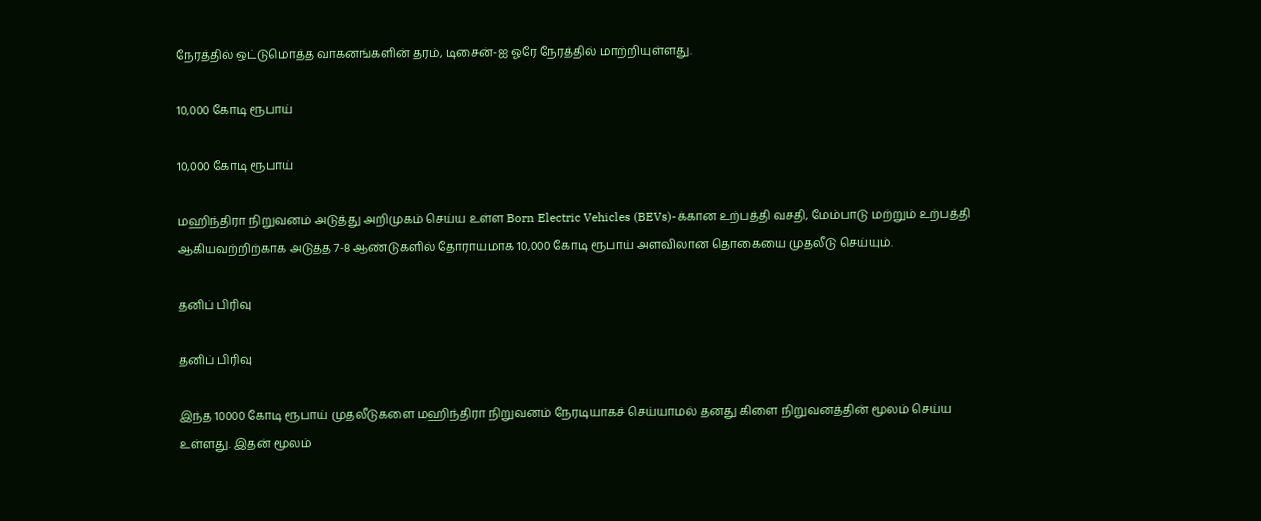நேரத்தில் ஒட்டுமொத்த வாகனங்களின் தரம், டிசைன்-ஐ ஓரே நேரத்தில் மாற்றியுள்ளது.

10,000 கோடி ரூபாய்

10,000 கோடி ரூபாய்

மஹிந்திரா நிறுவனம் அடுத்து அறிமுகம் செய்ய உள்ள Born Electric Vehicles (BEVs)-க்கான உற்பத்தி வசதி, மேம்பாடு மற்றும் உற்பத்தி ஆகியவற்றிற்காக அடுத்த 7-8 ஆண்டுகளில் தோராயமாக 10,000 கோடி ரூபாய் அளவிலான தொகையை முதலீடு செய்யும்.

தனிப் பிரிவு

தனிப் பிரிவு

இந்த 10000 கோடி ரூபாய் முதலீடுகளை மஹிந்திரா நிறுவனம் நேரடியாகச் செய்யாமல் தனது கிளை நிறுவனத்தின் மூலம் செய்ய உள்ளது. இதன் மூலம்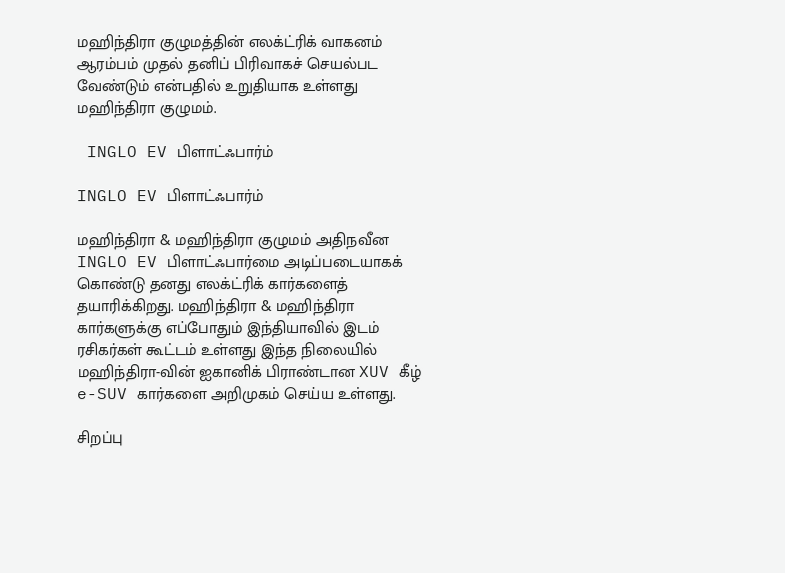மஹிந்திரா குழுமத்தின் எலக்ட்ரிக் வாகனம் ஆரம்பம் முதல் தனிப் பிரிவாகச் செயல்பட வேண்டும் என்பதில் உறுதியாக உள்ளது மஹிந்திரா குழுமம்.

 INGLO EV பிளாட்ஃபார்ம்

INGLO EV பிளாட்ஃபார்ம்

மஹிந்திரா & மஹிந்திரா குழுமம் அதிநவீன INGLO EV பிளாட்ஃபார்மை அடிப்படையாகக் கொண்டு தனது எலக்ட்ரிக் கார்களைத் தயாரிக்கிறது. மஹிந்திரா & மஹிந்திரா கார்களுக்கு எப்போதும் இந்தியாவில் இடம் ரசிகர்கள் கூட்டம் உள்ளது இந்த நிலையில் மஹிந்திரா-வின் ஐகானிக் பிராண்டான XUV கீழ் e-SUV கார்களை அறிமுகம் செய்ய உள்ளது.

சிறப்பு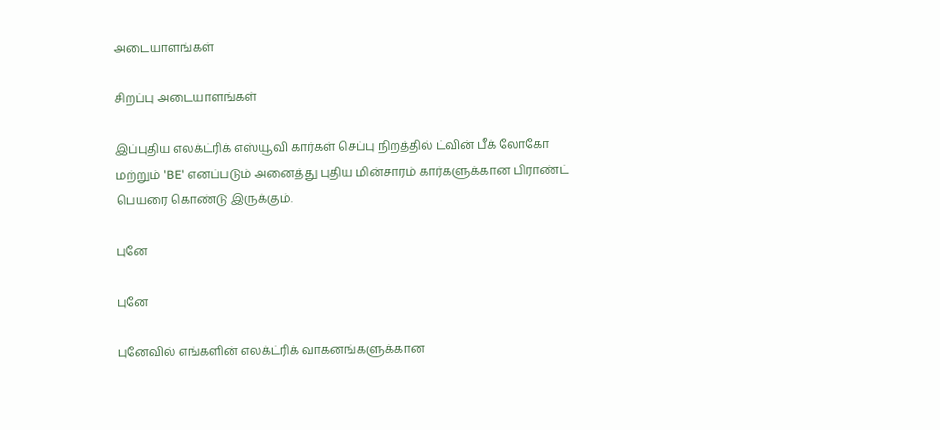அடையாளங்கள்

சிறப்பு அடையாளங்கள்

இப்புதிய எலக்ட்ரிக் எஸ்யூவி கார்கள் செப்பு நிறத்தில் ட்வின் பீக் லோகோ மற்றும் 'BE' எனப்படும் அனைத்து புதிய மின்சாரம் கார்களுக்கான பிராண்ட் பெயரை கொண்டு இருக்கும்.

புனே

புனே

புனேவில் எங்களின் எலக்ட்ரிக் வாகனங்களுக்கான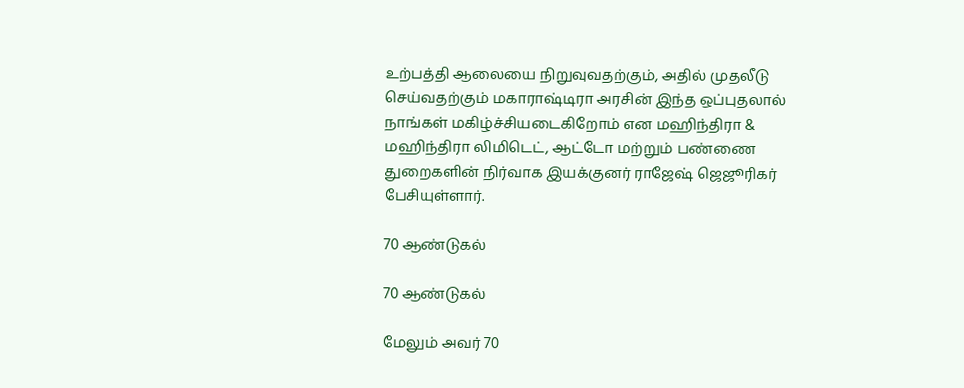உற்பத்தி ஆலையை நிறுவுவதற்கும், அதில் முதலீடு செய்வதற்கும் மகாராஷ்டிரா அரசின் இந்த ஒப்புதலால் நாங்கள் மகிழ்ச்சியடைகிறோம் என மஹிந்திரா & மஹிந்திரா லிமிடெட், ஆட்டோ மற்றும் பண்ணை துறைகளின் நிர்வாக இயக்குனர் ராஜேஷ் ஜெஜூரிகர் பேசியுள்ளார்.

70 ஆண்டுகல்

70 ஆண்டுகல்

மேலும் அவர் 70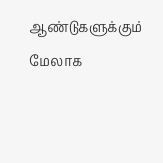ஆண்டுகளுக்கும் மேலாக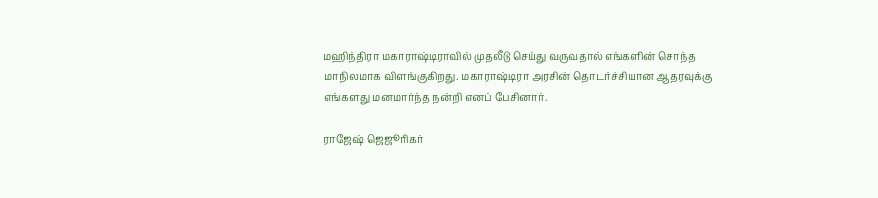மஹிந்திரா மகாராஷ்டிராவில் முதலீடு செய்து வருவதால் எங்களின் சொந்த மாநிலமாக விளங்குகிறது. மகாராஷ்டிரா அரசின் தொடர்ச்சியான ஆதரவுக்கு எங்களது மனமார்ந்த நன்றி எனப் பேசினார்.

ராஜேஷ் ஜெஜூரிகர்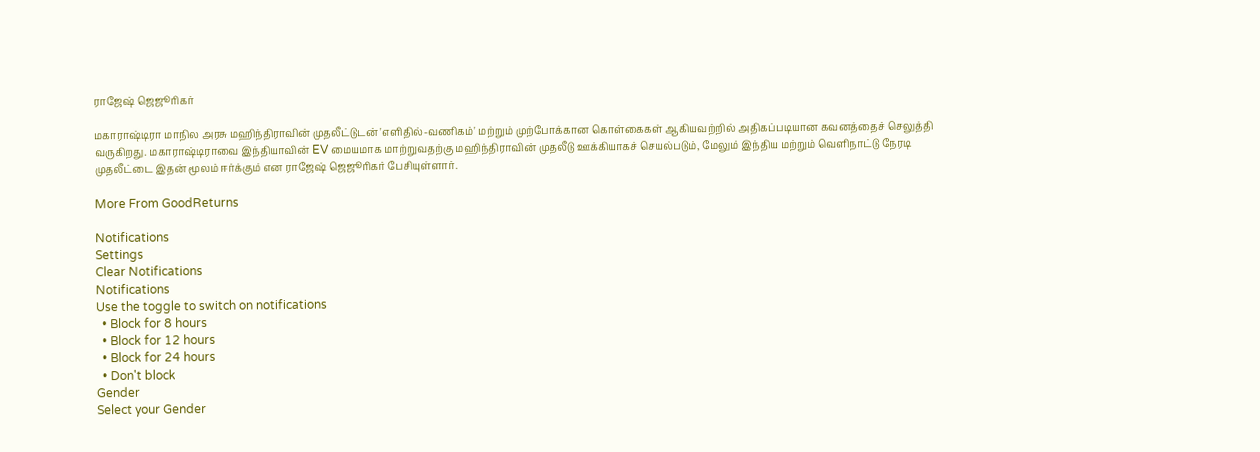ராஜேஷ் ஜெஜூரிகர்

மகாராஷ்டிரா மாநில அரசு மஹிந்திராவின் முதலீட்டுடன் 'எளிதில்-வணிகம்' மற்றும் முற்போக்கான கொள்கைகள் ஆகியவற்றில் அதிகப்படியான கவனத்தைச் செலுத்தி வருகிறது. மகாராஷ்டிராவை இந்தியாவின் EV மையமாக மாற்றுவதற்கு மஹிந்திராவின் முதலீடு ஊக்கியாகச் செயல்படும், மேலும் இந்திய மற்றும் வெளிநாட்டு நேரடி முதலீட்டை இதன் மூலம் ஈர்க்கும் என ராஜேஷ் ஜெஜூரிகர் பேசியுள்ளார்.

More From GoodReturns

Notifications
Settings
Clear Notifications
Notifications
Use the toggle to switch on notifications
  • Block for 8 hours
  • Block for 12 hours
  • Block for 24 hours
  • Don't block
Gender
Select your Gender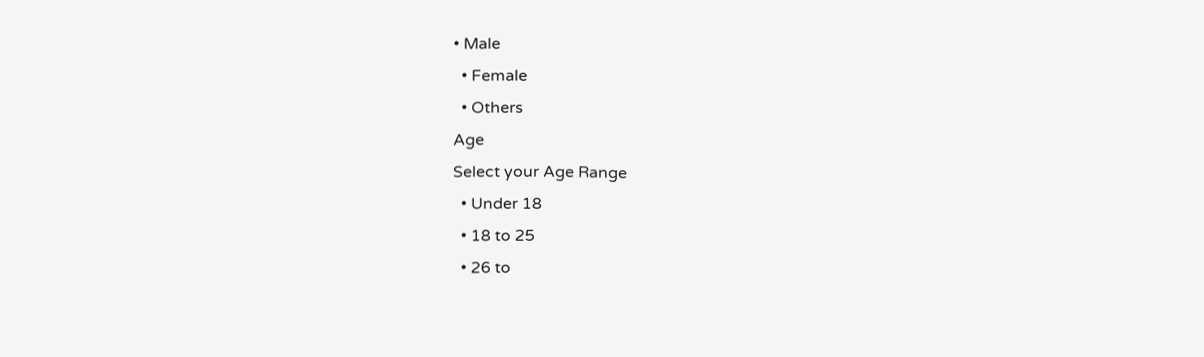• Male
  • Female
  • Others
Age
Select your Age Range
  • Under 18
  • 18 to 25
  • 26 to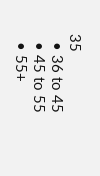35
  • 36 to 45
  • 45 to 55
  • 55+